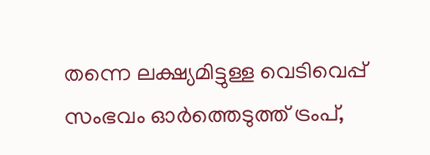തന്നെ ലക്ഷ്യമിട്ടുള്ള വെടിവെപ്പ് സംഭവം ഓര്‍ത്തെടുത്ത് ട്രംപ്,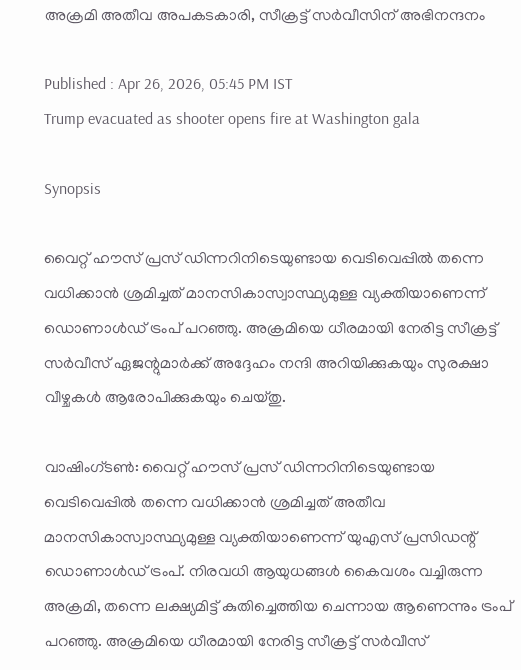അക്രമി അതീവ അപകടകാരി, സീക്രട്ട് സർവീസിന് അഭിനന്ദനം

Published : Apr 26, 2026, 05:45 PM IST
Trump evacuated as shooter opens fire at Washington gala

Synopsis

വൈറ്റ് ഹൗസ് പ്രസ് ഡിന്നറിനിടെയുണ്ടായ വെടിവെപ്പിൽ തന്നെ വധിക്കാൻ ശ്രമിച്ചത് മാനസികാസ്വാസ്ഥ്യമുള്ള വ്യക്തിയാണെന്ന് ഡൊണാൾഡ് ട്രംപ് പറഞ്ഞു. അക്രമിയെ ധീരമായി നേരിട്ട സീക്രട്ട് സർവീസ് ഏജന്റുമാർക്ക് അദ്ദേഹം നന്ദി അറിയിക്കുകയും സുരക്ഷാ വീഴ്ചകൾ ആരോപിക്കുകയും ചെയ്തു.

വാഷിംഗ്ടൺ: വൈറ്റ് ഹൗസ് പ്രസ് ഡിന്നറിനിടെയുണ്ടായ വെടിവെപ്പിൽ തന്നെ വധിക്കാൻ ശ്രമിച്ചത് അതീവ മാനസികാസ്വാസ്ഥ്യമുള്ള വ്യക്തിയാണെന്ന് യുഎസ് പ്രസിഡന്റ് ഡൊണാൾഡ് ട്രംപ്. നിരവധി ആയുധങ്ങൾ കൈവശം വച്ചിരുന്ന അക്രമി, തന്നെ ലക്ഷ്യമിട്ട് കുതിച്ചെത്തിയ ചെന്നായ ആണെന്നും ട്രംപ് പറഞ്ഞു. അക്രമിയെ ധീരമായി നേരിട്ട സീക്രട്ട് സർവീസ്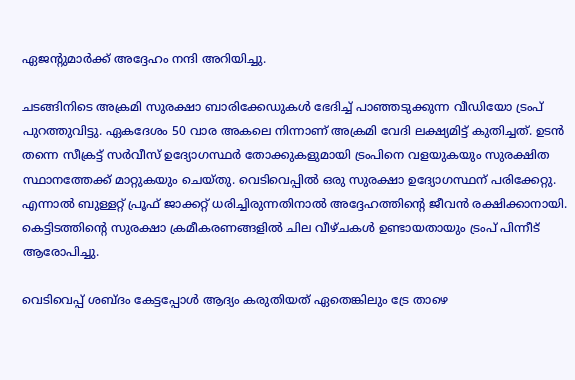ഏജന്റുമാർക്ക് അദ്ദേഹം നന്ദി അറിയിച്ചു.

ചടങ്ങിനിടെ അക്രമി സുരക്ഷാ ബാരിക്കേഡുകൾ ഭേദിച്ച് പാഞ്ഞടുക്കുന്ന വീഡിയോ ട്രംപ് പുറത്തുവിട്ടു. ഏകദേശം 50 വാര അകലെ നിന്നാണ് അക്രമി വേദി ലക്ഷ്യമിട്ട് കുതിച്ചത്. ഉടൻ തന്നെ സീക്രട്ട് സർവീസ് ഉദ്യോഗസ്ഥർ തോക്കുകളുമായി ട്രംപിനെ വളയുകയും സുരക്ഷിത സ്ഥാനത്തേക്ക് മാറ്റുകയും ചെയ്തു. വെടിവെപ്പിൽ ഒരു സുരക്ഷാ ഉദ്യോഗസ്ഥന് പരിക്കേറ്റു. എന്നാൽ ബുള്ളറ്റ് പ്രൂഫ് ജാക്കറ്റ് ധരിച്ചിരുന്നതിനാൽ അദ്ദേഹത്തിന്റെ ജീവൻ രക്ഷിക്കാനായി. കെട്ടിടത്തിന്റെ സുരക്ഷാ ക്രമീകരണങ്ങളിൽ ചില വീഴ്ചകൾ ഉണ്ടായതായും ട്രംപ് പിന്നീട് ആരോപിച്ചു.

വെടിവെപ്പ് ശബ്ദം കേട്ടപ്പോൾ ആദ്യം കരുതിയത് ഏതെങ്കിലും ട്രേ താഴെ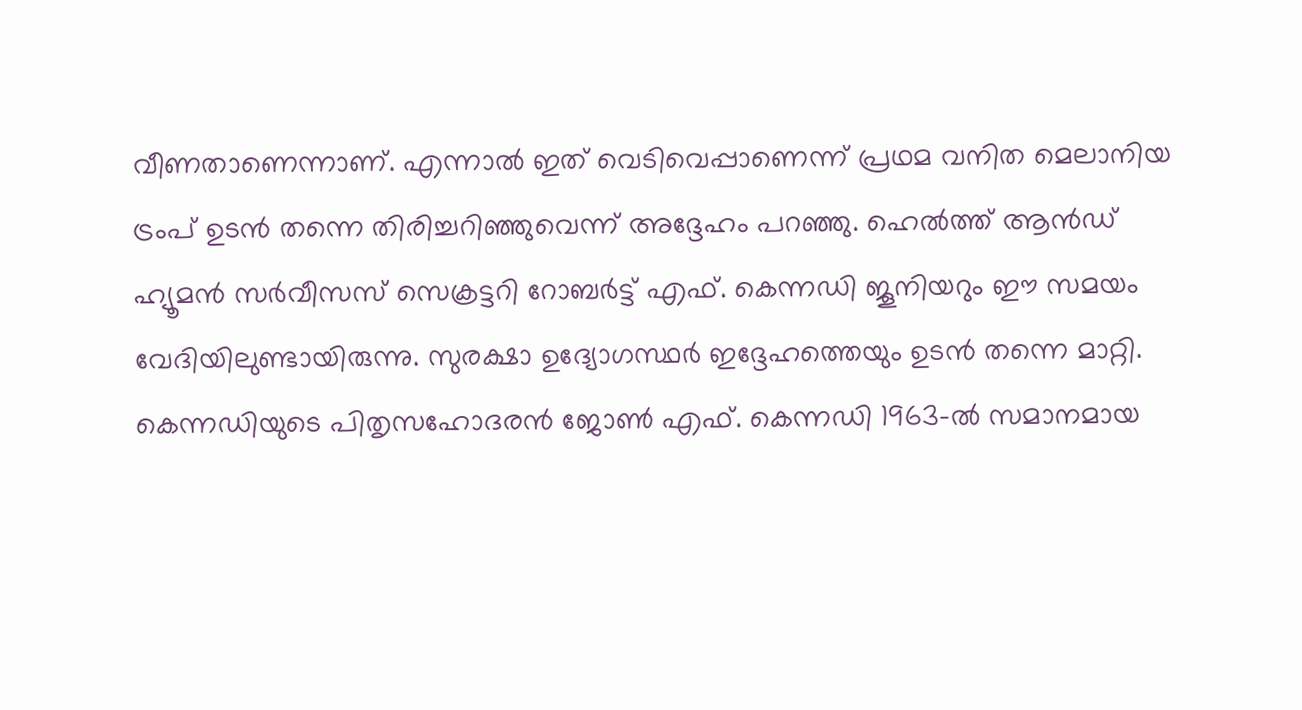വീണതാണെന്നാണ്. എന്നാൽ ഇത് വെടിവെപ്പാണെന്ന് പ്രഥമ വനിത മെലാനിയ ട്രംപ് ഉടൻ തന്നെ തിരിച്ചറിഞ്ഞുവെന്ന് അദ്ദേഹം പറഞ്ഞു. ഹെൽത്ത് ആൻഡ് ഹ്യൂമൻ സർവീസസ് സെക്രട്ടറി റോബർട്ട് എഫ്. കെന്നഡി ജൂനിയറും ഈ സമയം വേദിയിലുണ്ടായിരുന്നു. സുരക്ഷാ ഉദ്യോഗസ്ഥർ ഇദ്ദേഹത്തെയും ഉടൻ തന്നെ മാറ്റി. കെന്നഡിയുടെ പിതൃസഹോദരൻ ജോൺ എഫ്. കെന്നഡി 1963-ൽ സമാനമായ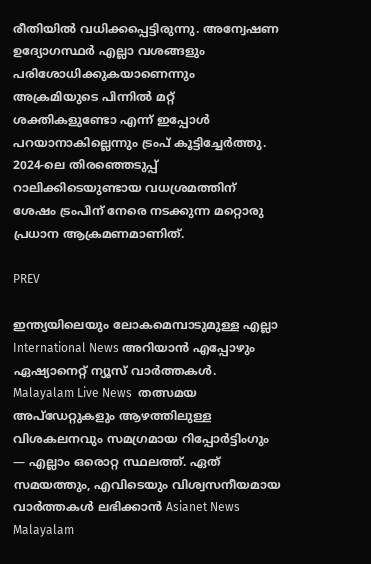രീതിയിൽ വധിക്കപ്പെട്ടിരുന്നു. അന്വേഷണ ഉദ്യോഗസ്ഥർ എല്ലാ വശങ്ങളും പരിശോധിക്കുകയാണെന്നും അക്രമിയുടെ പിന്നിൽ മറ്റ് ശക്തികളുണ്ടോ എന്ന് ഇപ്പോൾ പറയാനാകില്ലെന്നും ട്രംപ് കൂട്ടിച്ചേർത്തു. 2024-ലെ തിരഞ്ഞെടുപ്പ് റാലിക്കിടെയുണ്ടായ വധശ്രമത്തിന് ശേഷം ട്രംപിന് നേരെ നടക്കുന്ന മറ്റൊരു പ്രധാന ആക്രമണമാണിത്.

PREV

ഇന്ത്യയിലെയും ലോകമെമ്പാടുമുള്ള എല്ലാ International News അറിയാൻ എപ്പോഴും ഏഷ്യാനെറ്റ് ന്യൂസ് വാർത്തകൾ. Malayalam Live News  തത്സമയ അപ്‌ഡേറ്റുകളും ആഴത്തിലുള്ള വിശകലനവും സമഗ്രമായ റിപ്പോർട്ടിംഗും — എല്ലാം ഒരൊറ്റ സ്ഥലത്ത്. ഏത് സമയത്തും, എവിടെയും വിശ്വസനീയമായ വാർത്തകൾ ലഭിക്കാൻ Asianet News Malayalam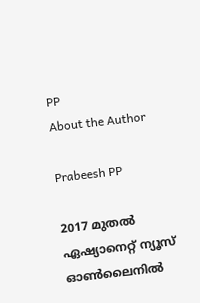PP
About the Author

Prabeesh PP

2017 മുതല്‍ ഏഷ്യാനെറ്റ് ന്യൂസ് ഓണ്‍ലൈനില്‍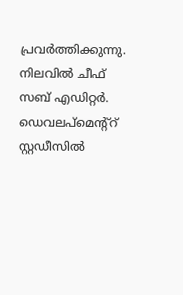പ്രവര്‍ത്തിക്കുന്നു. നിലവില്‍ ചീഫ് സബ് എഡിറ്റര്‍. ഡെവലപ്മെന്റ്റ് സ്റ്റഡീസിൽ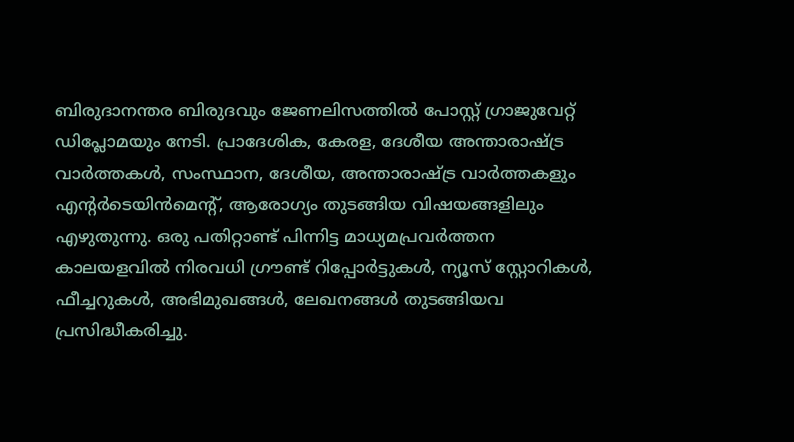ബിരുദാനന്തര ബിരുദവും ജേണലിസത്തില്‍ പോസ്റ്റ് ഗ്രാജുവേറ്റ് ഡിപ്ലോമയും നേടി. പ്രാദേശിക, കേരള, ദേശീയ അന്താരാഷ്ട്ര വാർത്തകൾ, സംസ്ഥാന, ദേശീയ, അന്താരാഷ്ട്ര വാര്‍ത്തകളും എന്റര്‍ടെയിന്‍മെന്റ്, ആരോഗ്യം തുടങ്ങിയ വിഷയങ്ങളിലും എഴുതുന്നു. ഒരു പതിറ്റാണ്ട് പിന്നിട്ട മാധ്യമപ്രവര്‍ത്തന കാലയളവില്‍ നിരവധി ഗ്രൗണ്ട് റിപ്പോര്‍ട്ടുകള്‍, ന്യൂസ് സ്റ്റോറികള്‍, ഫീച്ചറുകള്‍, അഭിമുഖങ്ങള്‍, ലേഖനങ്ങള്‍ തുടങ്ങിയവ പ്രസിദ്ധീകരിച്ചു.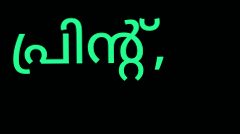പ്രിന്റ്,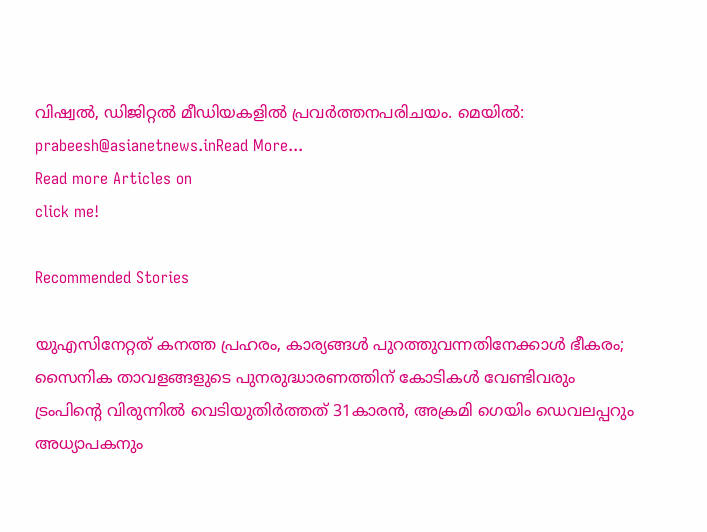വിഷ്വല്‍, ഡിജിറ്റല്‍ മീഡിയകളില്‍ പ്രവര്‍ത്തനപരിചയം. മെയില്‍: prabeesh@asianetnews.inRead More...
Read more Articles on
click me!

Recommended Stories

യുഎസിനേറ്റത് കനത്ത പ്രഹരം, കാര്യങ്ങൾ പുറത്തുവന്നതിനേക്കാൾ ഭീകരം; സൈനിക താവളങ്ങളുടെ പുനരുദ്ധാരണത്തിന് കോടികൾ വേണ്ടിവരും
ട്രംപിന്‍റെ വിരുന്നിൽ വെടിയുതിർത്തത് 31കാരൻ, അക്രമി ഗെയിം ഡെവലപ്പറും അധ്യാപകനും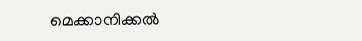മെക്കാനിക്കൽ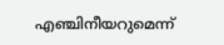എഞ്ചിനീയറുമെന്ന്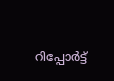റിപ്പോർട്ട്